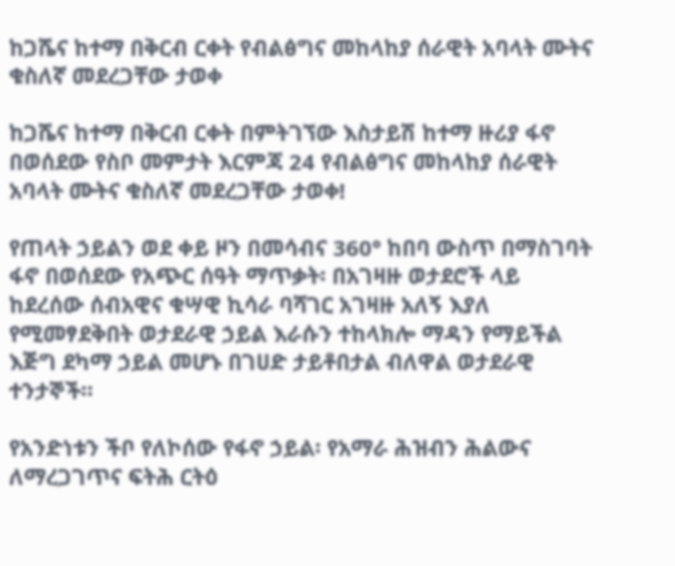ከጋሼና ከተማ በቅርብ ርቀት የብልፅግና መከላከያ ሰራዊት አባላት ሙትና ቁስለኛ መደረጋቸው ታወቀ

ከጋሼና ከተማ በቅርብ ርቀት በምትገኘው እስታይሽ ከተማ ዙሪያ ፋኖ በወሰደው የስቦ መምታት እርምጃ 24 የብልፅግና መከላከያ ሰራዊት አባላት ሙትና ቁስለኛ መደረጋቸው ታወቀ!

የጠላት ኃይልን ወደ ቀይ ዞን በመሳብና 360° ከበባ ውስጥ በማስገባት ፋኖ በወሰደው የአጭር ሰዓት ማጥቃት፡ በአገዛዙ ወታደሮች ላይ ከደረሰው ሰብአዊና ቁሣዊ ኪሳራ ባሻገር አገዛዙ አለኝ እያለ የሚመፃደቅበት ወታደራዊ ኃይል እራሱን ተከላክሎ ማዳን የማይችል እጅግ ደካማ ኃይል መሆኑ በገሀድ ታይቶበታል ብለዋል ወታደራዊ ተንታኞች።

የአንድነቱን ችቦ የለኮሰው የፋኖ ኃይል፡ የአማራ ሕዝብን ሕልውና ለማረጋገጥና ፍትሕ ርትዕ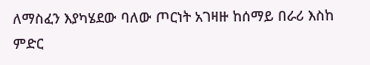ለማስፈን እያካሄደው ባለው ጦርነት አገዛዙ ከሰማይ በራሪ እስከ ምድር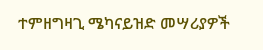ተምዘግዛጊ ሜካናይዝድ መሣሪያዎች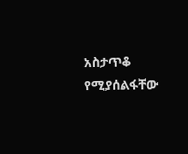አስታጥቆ የሚያሰልፋቸው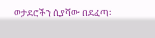ወታደሮችን ሲያሻው በደፈጣ፡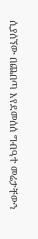ሲያሰኘው በጨበጣ እየደመሰሰ ግብዓተ መሬታቸውን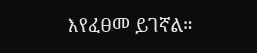እየፈፀመ ይገኛል።